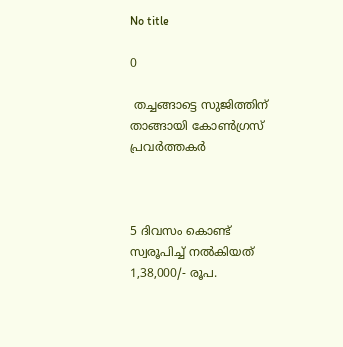No title

0

 തച്ചങ്ങാട്ടെ സുജിത്തിന് താങ്ങായി കോൺഗ്രസ് പ്രവർത്തകർ



5 ദിവസം കൊണ്ട് സ്വരൂപിച്ച് നൽകിയത് 1,38,000/- രൂപ.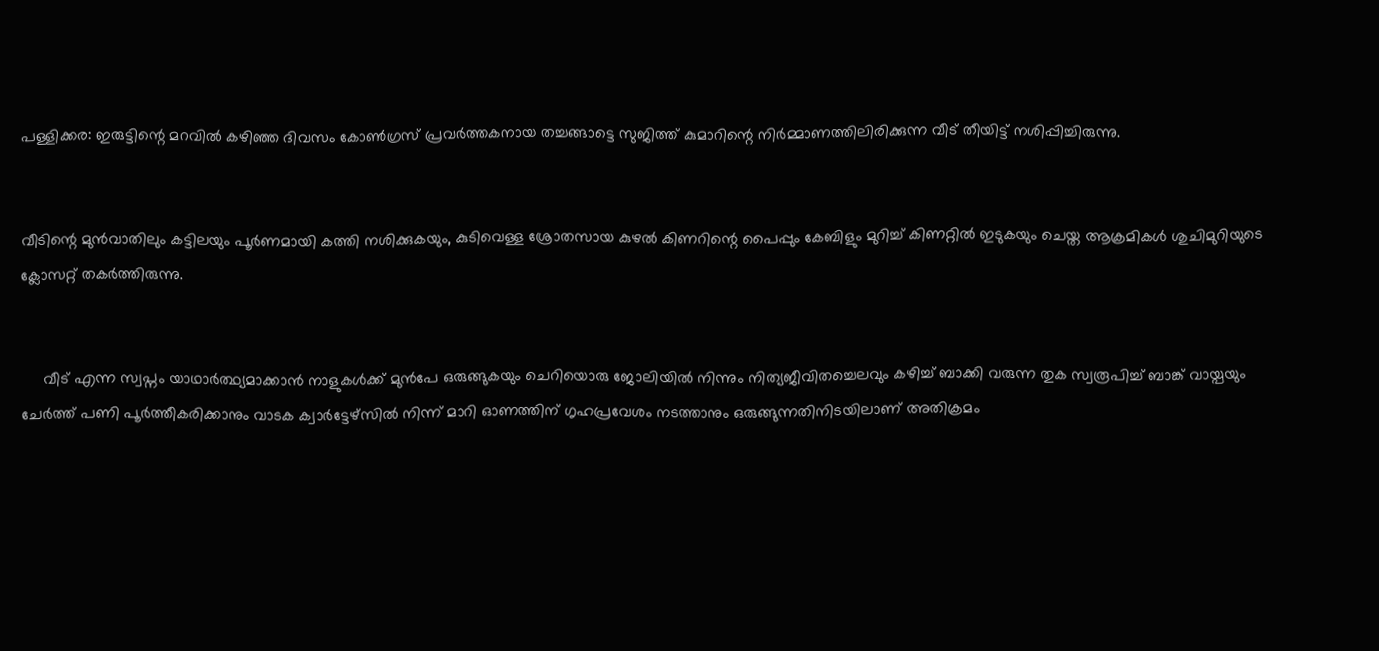പള്ളിക്കര: ഇരുട്ടിന്റെ മറവിൽ കഴിഞ്ഞ ദിവസം കോൺഗ്രസ് പ്രവർത്തകനായ തച്ചങ്ങാട്ടെ സുജിത്ത് കുമാറിന്റെ നിർമ്മാണത്തിലിരിക്കുന്ന വീട് തീയിട്ട് നശിപ്പിച്ചിരുന്നു.


വീടിന്റെ മുൻവാതിലും കട്ടിലയും പൂർണമായി കത്തി നശിക്കുകയും, കുടിവെള്ള ശ്രോതസായ കുഴൽ കിണറിന്റെ പൈപ്പും കേബിളും മുറിച്ച് കിണറ്റിൽ ഇടുകയും ചെയ്ത ആക്രമികൾ ശുചിമുറിയുടെ ക്ലോസറ്റ് തകർത്തിരുന്നു.


     വീട് എന്ന സ്വപ്നം യാഥാർത്ഥ്യമാക്കാൻ നാളുകൾക്ക് മുൻപേ ഒരുങ്ങുകയും ചെറിയൊരു ജോലിയിൽ നിന്നും നിത്യജീവിതച്ചെലവും കഴിച്ച് ബാക്കി വരുന്ന തുക സ്വരൂപിച്ച് ബാങ്ക് വായ്പയും ചേർത്ത് പണി പൂർത്തീകരിക്കാനും വാടക ക്വാർട്ടേഴ്സിൽ നിന്ന് മാറി ഓണത്തിന് ഗൃഹപ്രവേശം നടത്താനും ഒരുങ്ങുന്നതിനിടയിലാണ് അതിക്രമം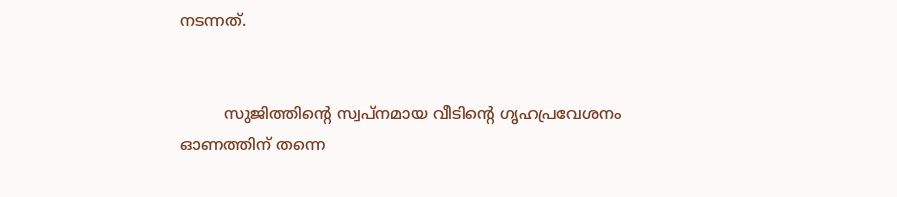നടന്നത്.


         സുജിത്തിന്റെ സ്വപ്നമായ വീടിന്റെ ഗൃഹപ്രവേശനം ഓണത്തിന് തന്നെ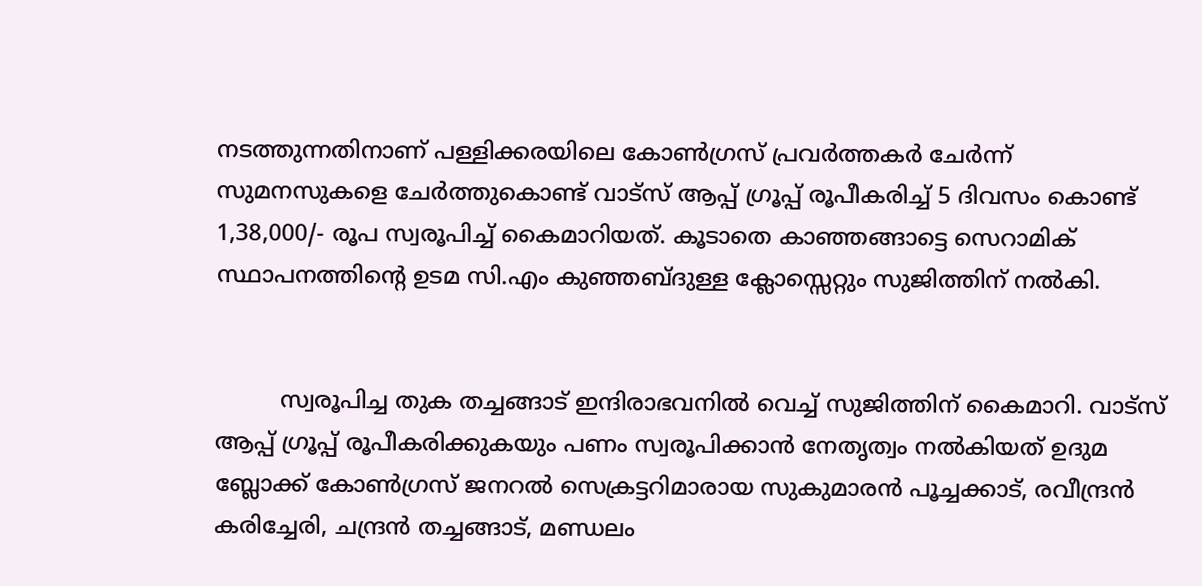നടത്തുന്നതിനാണ് പള്ളിക്കരയിലെ കോൺഗ്രസ് പ്രവർത്തകർ ചേർന്ന് സുമനസുകളെ ചേർത്തുകൊണ്ട് വാട്സ് ആപ്പ് ഗ്രൂപ്പ് രൂപീകരിച്ച് 5 ദിവസം കൊണ്ട് 1,38,000/- രൂപ സ്വരൂപിച്ച് കൈമാറിയത്. കൂടാതെ കാഞ്ഞങ്ങാട്ടെ സെറാമിക് സ്ഥാപനത്തിന്റെ ഉടമ സി.എം കുഞ്ഞബ്ദുള്ള ക്ലോസ്സെറ്റും സുജിത്തിന് നൽകി.


         സ്വരൂപിച്ച തുക തച്ചങ്ങാട് ഇന്ദിരാഭവനിൽ വെച്ച് സുജിത്തിന് കൈമാറി. വാട്സ് ആപ്പ് ഗ്രൂപ്പ് രൂപീകരിക്കുകയും പണം സ്വരൂപിക്കാൻ നേതൃത്വം നൽകിയത് ഉദുമ ബ്ലോക്ക് കോൺഗ്രസ് ജനറൽ സെക്രട്ടറിമാരായ സുകുമാരൻ പൂച്ചക്കാട്, രവീന്ദ്രൻ കരിച്ചേരി, ചന്ദ്രൻ തച്ചങ്ങാട്, മണ്ഡലം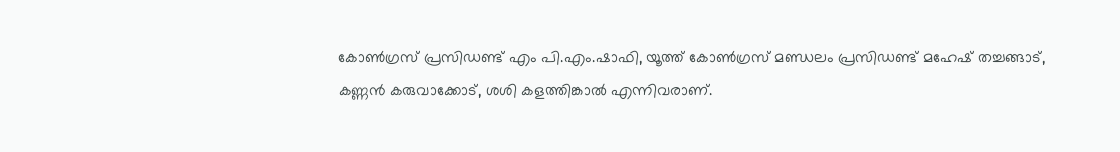കോൺഗ്രസ് പ്രസിഡണ്ട് എം പി.എം.ഷാഫി, യൂത്ത് കോൺഗ്രസ് മണ്ഡലം പ്രസിഡണ്ട് മഹേഷ് തച്ചങ്ങാട്, കണ്ണൻ കരുവാക്കോട്, ശശി കളത്തിങ്കാൽ എന്നിവരാണ്.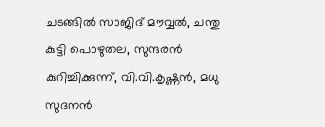ചടങ്ങിൽ സാജിദ് മൗവ്വൽ, ചന്തു കുട്ടി പൊഴുതല, സുന്ദരൻ കുറിച്ചിക്കുന്ന്, വി.വി.കൃഷ്ണൻ, മധു സുദനൻ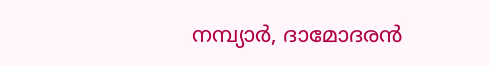നമ്പ്യാർ, ദാമോദരൻ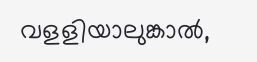വളളിയാലുങ്കാൽ,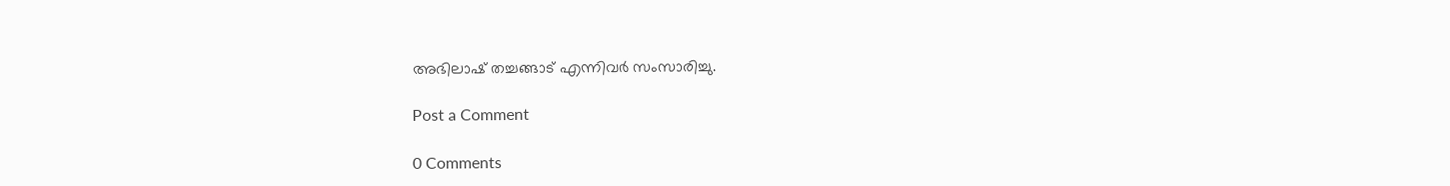അഭിലാഷ് തച്ചങ്ങാട് എന്നിവർ സംസാരിച്ചു.

Post a Comment

0 Comments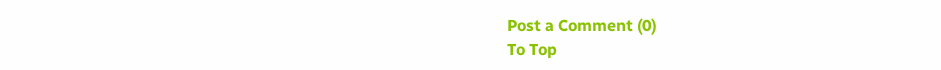Post a Comment (0)
To Top